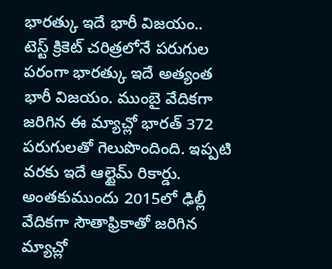భారత్కు ఇదే భారీ విజయం..
టెస్ట్ క్రికెట్ చరిత్రలోనే పరుగుల పరంగా భారత్కు ఇదే అత్యంత భారీ విజయం. ముంబై వేదికగా జరిగిన ఈ మ్యాచ్లో భారత్ 372 పరుగులతో గెలుపొందింది. ఇప్పటి వరకు ఇదే ఆల్టైమ్ రికార్డు. అంతకుముందు 2015లో ఢిల్లీ వేదికగా సౌతాఫ్రికాతో జరిగిన మ్యాచ్లో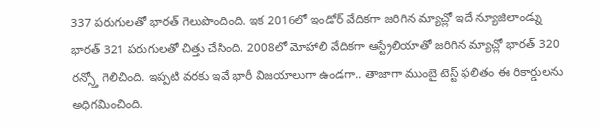337 పరుగులతో భారత్ గెలుపొందింది. ఇక 2016లో ఇండోర్ వేదికగా జరిగిన మ్యాచ్లో ఇదే న్యూజిలాండ్ను భారత్ 321 పరుగులతో చిత్తు చేసింది. 2008లో మోహాలి వేదికగా ఆస్ట్రేలియాతో జరిగిన మ్యాచ్లో భారత్ 320 రన్స్తో గెలిచింది. ఇప్పటి వరకు ఇవే భారీ విజయాలుగా ఉండగా.. తాజాగా ముంబై టెస్ట్ ఫలితం ఈ రికార్డులను అధిగమించింది.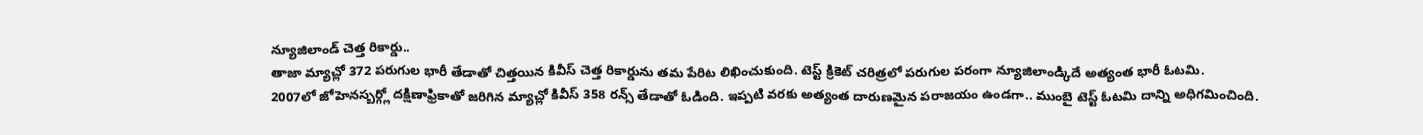న్యూజిలాండ్ చెత్త రికార్డు..
తాజా మ్యాచ్లో 372 పరుగుల భారీ తేడాతో చిత్తయిన కివీస్ చెత్త రికార్డును తమ పేరిట లిఖించుకుంది. టెస్ట్ క్రికెట్ చరిత్రలో పరుగుల పరంగా న్యూజిలాండ్కిదే అత్యంత భారీ ఓటమి.
2007లో జోహెనస్బర్గ్లో దక్షిణాఫ్రికాతో జరిగిన మ్యాచ్లో కివీస్ 358 రన్స్ తేడాతో ఓడింది. ఇప్పటి వరకు అత్యంత దారుణమైన పరాజయం ఉండగా.. ముంబై టెస్ట్ ఓటమి దాన్ని అధిగమించింది.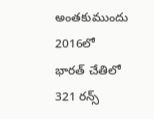అంతకుముందు 2016లో భారత్ చేతిలో 321 రన్స్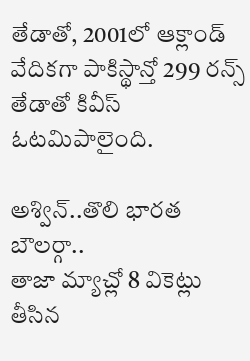తేడాతో, 2001లో ఆక్లాండ్ వేదికగా పాకిస్థాన్తో 299 రన్స్ తేడాతో కివీస్ ఓటమిపాలైంది.

అశ్విన్..తొలి భారత బౌలర్గా..
తాజా మ్యాచ్లో 8 వికెట్లు తీసిన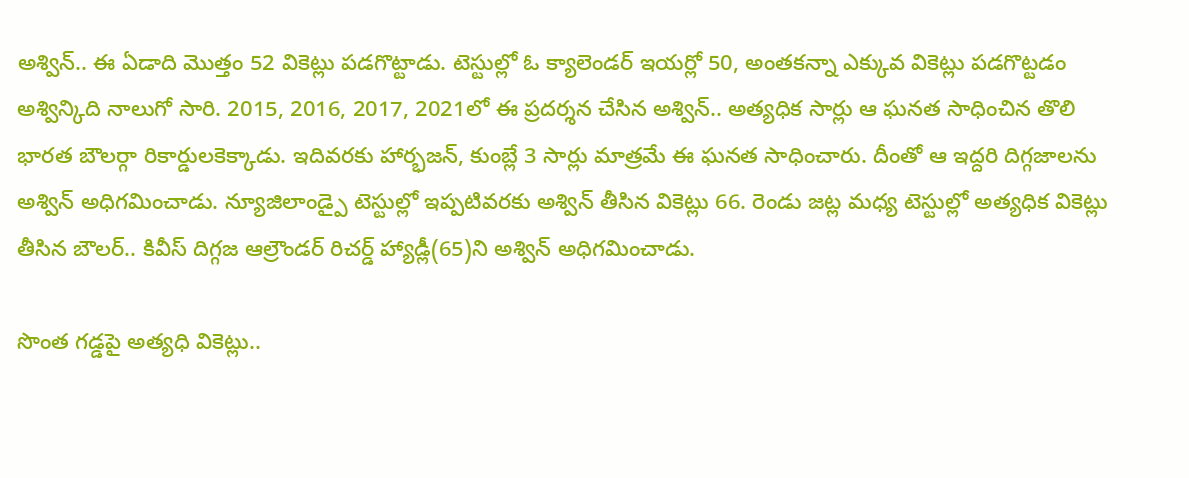అశ్విన్.. ఈ ఏడాది మొత్తం 52 వికెట్లు పడగొట్టాడు. టెస్టుల్లో ఓ క్యాలెండర్ ఇయర్లో 50, అంతకన్నా ఎక్కువ వికెట్లు పడగొట్టడం అశ్విన్కిది నాలుగో సారి. 2015, 2016, 2017, 2021లో ఈ ప్రదర్శన చేసిన అశ్విన్.. అత్యధిక సార్లు ఆ ఘనత సాధించిన తొలి భారత బౌలర్గా రికార్డులకెక్కాడు. ఇదివరకు హార్భజన్, కుంబ్లే 3 సార్లు మాత్రమే ఈ ఘనత సాధించారు. దీంతో ఆ ఇద్దరి దిగ్గజాలను అశ్విన్ అధిగమించాడు. న్యూజిలాండ్పై టెస్టుల్లో ఇప్పటివరకు అశ్విన్ తీసిన వికెట్లు 66. రెండు జట్ల మధ్య టెస్టుల్లో అత్యధిక వికెట్లు తీసిన బౌలర్.. కివీస్ దిగ్గజ ఆల్రౌండర్ రిచర్డ్ హ్యాడ్లీ(65)ని అశ్విన్ అధిగమించాడు.

సొంత గడ్డపై అత్యధి వికెట్లు..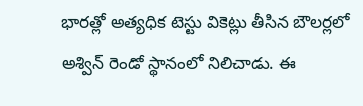భారత్లో అత్యధిక టెస్టు వికెట్లు తీసిన బౌలర్లలో అశ్విన్ రెండో స్థానంలో నిలిచాడు. ఈ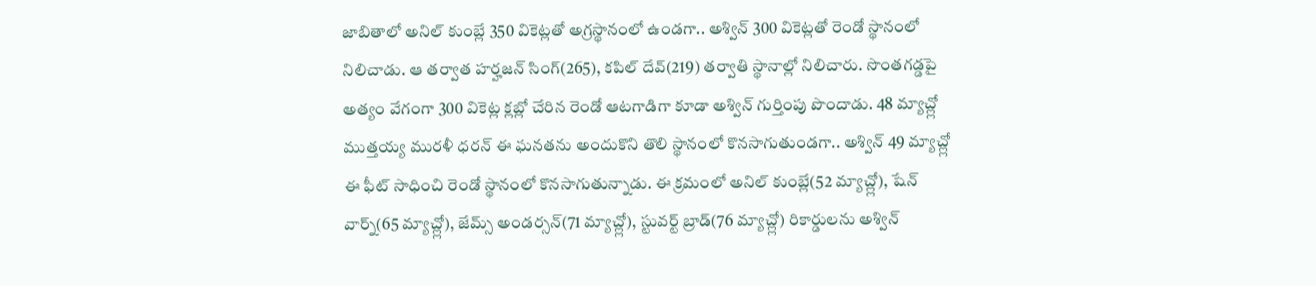జాబితాలో అనిల్ కుంబ్లే 350 వికెట్లతో అగ్రస్థానంలో ఉండగా.. అశ్విన్ 300 వికెట్లతో రెండో స్థానంలో నిలిచాడు. ఆ తర్వాత హర్హజన్ సింగ్(265), కపిల్ దేవ్(219) తర్వాతి స్థానాల్లో నిలిచారు. సొంతగడ్డపై అత్యం వేగంగా 300 వికెట్ల క్లబ్లో చేరిన రెండో ఆటగాడిగా కూడా అశ్విన్ గుర్తింపు పొందాడు. 48 మ్యాచ్ల్లో ముత్తయ్య మురళీ ధరన్ ఈ ఘనతను అందుకొని తొలి స్థానంలో కొనసాగుతుండగా.. అశ్విన్ 49 మ్యాచ్ల్లో ఈ ఫీట్ సాధించి రెండో స్థానంలో కొనసాగుతున్నాడు. ఈ క్రమంలో అనిల్ కుంబ్లే(52 మ్యాచ్ల్లో), షేన్ వార్న్(65 మ్యాచ్ల్లో), జేమ్స్ అండర్సన్(71 మ్యాచ్ల్లో), స్టువర్ట్ బ్రాడ్(76 మ్యాచ్ల్లో) రికార్డులను అశ్విన్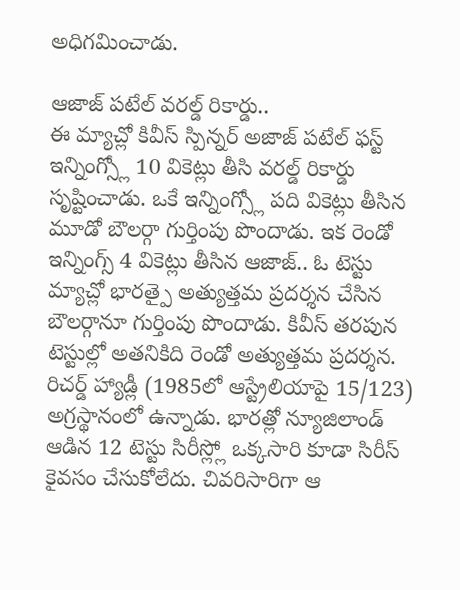అధిగమించాడు.

ఆజాజ్ పటేల్ వరల్డ్ రికార్డు..
ఈ మ్యాచ్లో కివీస్ స్పిన్నర్ అజాజ్ పటేల్ ఫస్ట్ ఇన్నింగ్స్లో 10 వికెట్లు తీసి వరల్డ్ రికార్డు సృష్టించాడు. ఒకే ఇన్నింగ్స్లో పది వికెట్లు తీసిన మూడో బౌలర్గా గుర్తింపు పొందాడు. ఇక రెండో ఇన్నింగ్స్ 4 వికెట్లు తీసిన ఆజాజ్.. ఓ టెస్టు మ్యాచ్లో భారత్పై అత్యుత్తమ ప్రదర్శన చేసిన బౌలర్గానూ గుర్తింపు పొందాడు. కివీస్ తరపున టెస్టుల్లో అతనికిది రెండో అత్యుత్తమ ప్రదర్శన. రిచర్డ్ హ్యాడ్లీ (1985లో ఆస్ట్రేలియాపై 15/123) అగ్రస్థానంలో ఉన్నాడు. భారత్లో న్యూజిలాండ్ ఆడిన 12 టెస్టు సిరీస్ల్లో ఒక్కసారి కూడా సిరీస్ కైవసం చేసుకోలేదు. చివరిసారిగా ఆ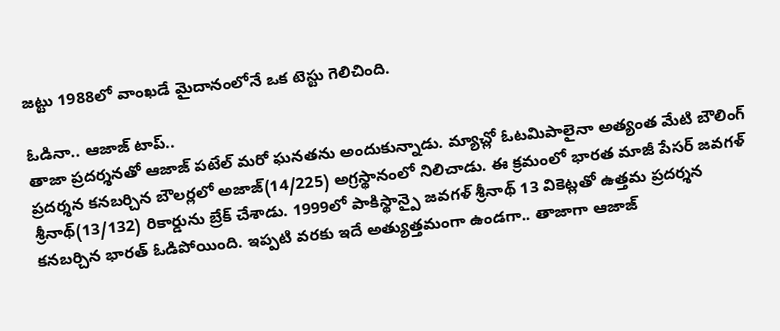జట్టు 1988లో వాంఖడే మైదానంలోనే ఒక టెస్టు గెలిచింది.

ఓడినా.. ఆజాజ్ టాప్..
తాజా ప్రదర్శనతో ఆజాజ్ పటేల్ మరో ఘనతను అందుకున్నాడు. మ్యాచ్లో ఓటమిపాలైనా అత్యంత మేటి బౌలింగ్ ప్రదర్శన కనబర్చిన బౌలర్లలో అజాజ్(14/225) అగ్రస్థానంలో నిలిచాడు. ఈ క్రమంలో భారత మాజీ పేసర్ జవగళ్ శ్రీనాథ్(13/132) రికార్డును బ్రేక్ చేశాడు. 1999లో పాకిస్థాన్పై జవగళ్ శ్రీనాథ్ 13 వికెట్లతో ఉత్తమ ప్రదర్శన కనబర్చిన భారత్ ఓడిపోయింది. ఇప్పటి వరకు ఇదే అత్యుత్తమంగా ఉండగా.. తాజాగా ఆజాజ్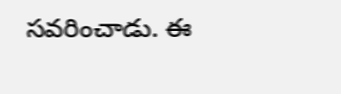సవరించాడు. ఈ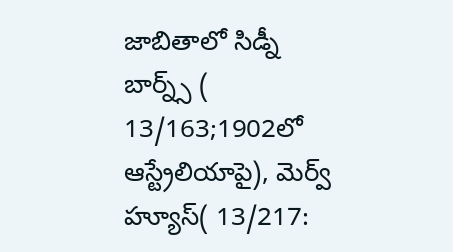జాబితాలో సిడ్నీ బార్న్స్ ( 13/163;1902లో ఆస్ట్రేలియాపై), మెర్వ్ హ్యూస్( 13/217: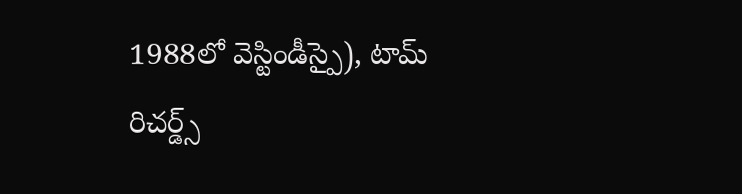1988లో వెస్టిండీస్పై), టామ్ రిచర్డ్స్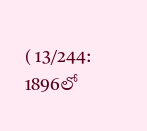( 13/244: 1896లో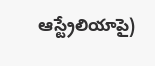ఆస్ట్రేలియాపై)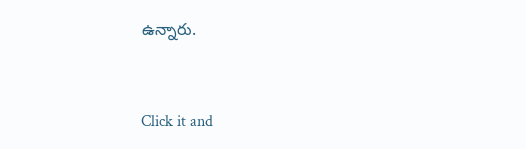ఉన్నారు.


Click it and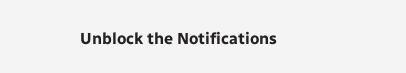Unblock the Notifications